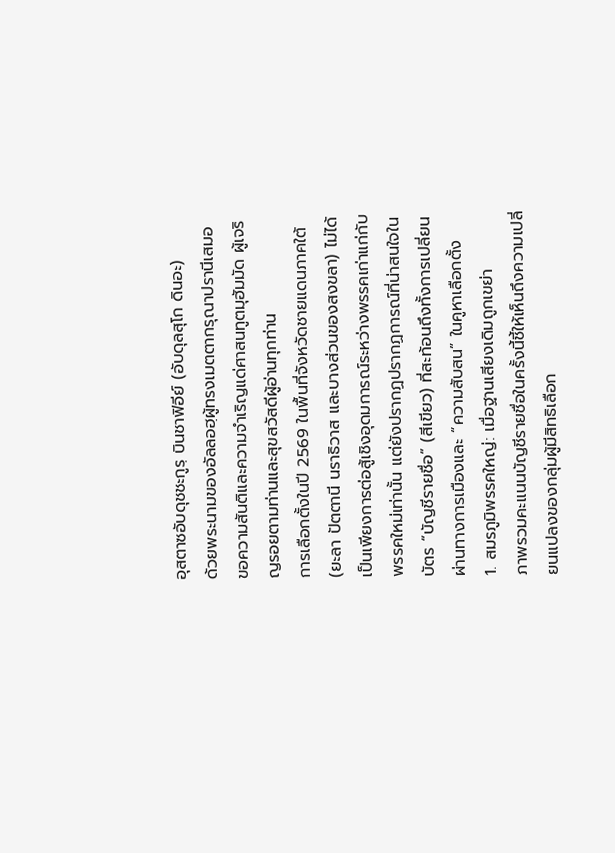อุสตาซอับดุชชะกูรฺ บินชาฟิอีย์ (อับดุลสุโก ดินอะ)
ด้วยพระนามของอัลลอฮฺผู้ทรงเมตตากรุณาปรานีเสมอ ขอความสันติและความจำเริญแด่ศาสนทูตมุฮัมมัด ผู้เจริญรอยตามท่านและสุขสวัสดีผู้อ่านทุกท่าน
การเลือกตั้งในปี 2569 ในพื้นที่จังหวัดชายแดนภาคใต้ (ยะลา ปัตตานี นราธิวาส และบางส่วนของสงขลา) ไม่ได้เป็นเพียงการต่อสู้เชิงอุดมการณ์ระหว่างพรรคเก่าแก่กับพรรคใหม่เท่านั้น แต่ยังปรากฏปรากฏการณ์ที่น่าสนใจในบัตร “บัญชีรายชื่อ” (สีเขียว) ที่สะท้อนถึงทั้งการเปลี่ยนผ่านทางการเมืองและ “ความสับสน” ในคูหาเลือกตั้ง
1. สมรภูมิพรรคใหญ่: เมื่อฐานเสียงเดิมถูกเขย่า
ภาพรวมคะแนนบัญชีรายชื่อในครั้งนี้ชี้ให้เห็นถึงความเปลี่ยนแปลงของกลุ่มผู้มีสิทธิเลือก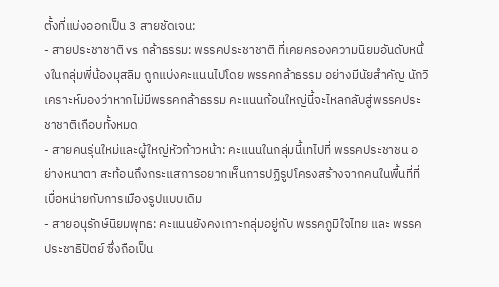ตั้งที่แบ่งออกเป็น 3 สายชัดเจน:
- สายประชาชาติ vs กล้าธรรม: พรรคประชาชาติ ที่เคยครองความนิยมอันดับหนึ่งในกลุ่มพี่น้องมุสลิม ถูกแบ่งคะแนนไปโดย พรรคกล้าธรรม อย่างมีนัยสำคัญ นักวิเคราะห์มองว่าหากไม่มีพรรคกล้าธรรม คะแนนก้อนใหญ่นี้จะไหลกลับสู่พรรคประชาชาติเกือบทั้งหมด
- สายคนรุ่นใหม่และผู้ใหญ่หัวก้าวหน้า: คะแนนในกลุ่มนี้เทไปที่ พรรคประชาชน อย่างหนาตา สะท้อนถึงกระแสการอยากเห็นการปฏิรูปโครงสร้างจากคนในพื้นที่ที่เบื่อหน่ายกับการเมืองรูปแบบเดิม
- สายอนุรักษ์นิยมพุทธ: คะแนนยังคงเกาะกลุ่มอยู่กับ พรรคภูมิใจไทย และ พรรคประชาธิปัตย์ ซึ่งถือเป็น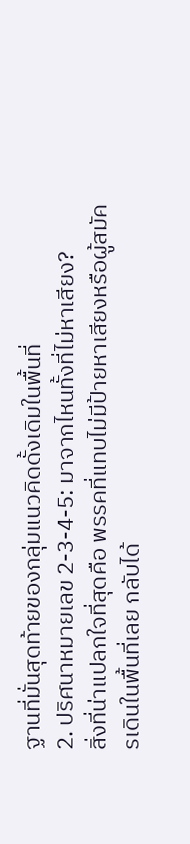ฐานที่มั่นสุดท้ายของกลุ่มแนวคิดดั้งเดิมในพื้นที่
2. ปริศนาหมายเลข 2-3-4-5: มาจากไหนทั้งที่ไม่หาเสียง?
สิ่งที่น่าแปลกใจที่สุดคือ พรรคที่แทบไม่มีป้ายหาเสียงหรือผู้สมัครเดินในพื้นที่เลย กลับได้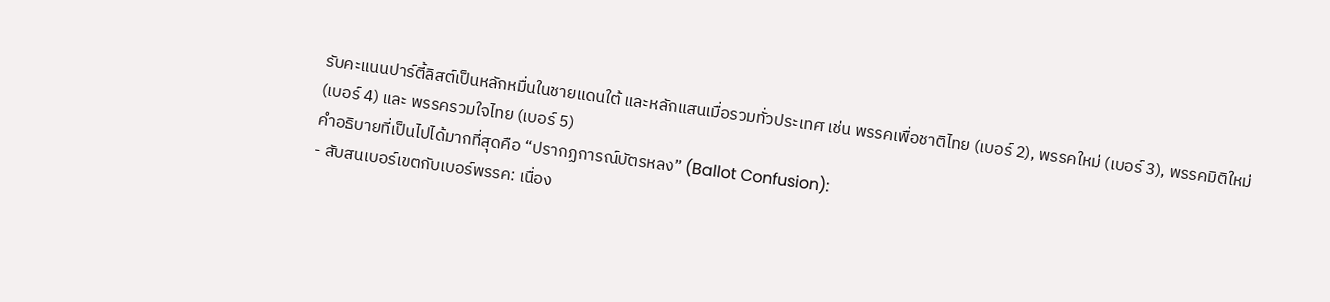รับคะแนนปาร์ตี้ลิสต์เป็นหลักหมื่นในชายแดนใต้ และหลักแสนเมื่อรวมทั่วประเทศ เช่น พรรคเพื่อชาติไทย (เบอร์ 2), พรรคใหม่ (เบอร์ 3), พรรคมิติใหม่ (เบอร์ 4) และ พรรครวมใจไทย (เบอร์ 5)
คำอธิบายที่เป็นไปได้มากที่สุดคือ “ปรากฏการณ์บัตรหลง” (Ballot Confusion):
- สับสนเบอร์เขตกับเบอร์พรรค: เนื่อง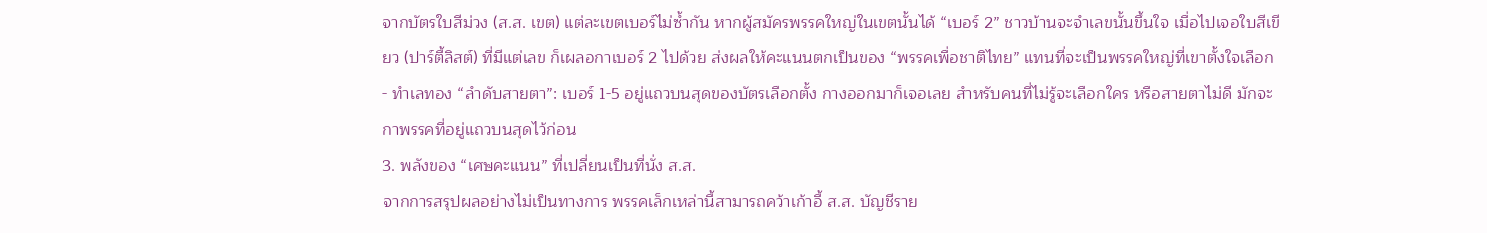จากบัตรใบสีม่วง (ส.ส. เขต) แต่ละเขตเบอร์ไม่ซ้ำกัน หากผู้สมัครพรรคใหญ่ในเขตนั้นได้ “เบอร์ 2” ชาวบ้านจะจำเลขนั้นขึ้นใจ เมื่อไปเจอใบสีเขียว (ปาร์ตี้ลิสต์) ที่มีแต่เลข ก็เผลอกาเบอร์ 2 ไปด้วย ส่งผลให้คะแนนตกเป็นของ “พรรคเพื่อชาติไทย” แทนที่จะเป็นพรรคใหญ่ที่เขาตั้งใจเลือก
- ทำเลทอง “ลำดับสายตา”: เบอร์ 1-5 อยู่แถวบนสุดของบัตรเลือกตั้ง กางออกมาก็เจอเลย สำหรับคนที่ไม่รู้จะเลือกใคร หรือสายตาไม่ดี มักจะกาพรรคที่อยู่แถวบนสุดไว้ก่อน
3. พลังของ “เศษคะแนน” ที่เปลี่ยนเป็นที่นั่ง ส.ส.
จากการสรุปผลอย่างไม่เป็นทางการ พรรคเล็กเหล่านี้สามารถคว้าเก้าอี้ ส.ส. บัญชีราย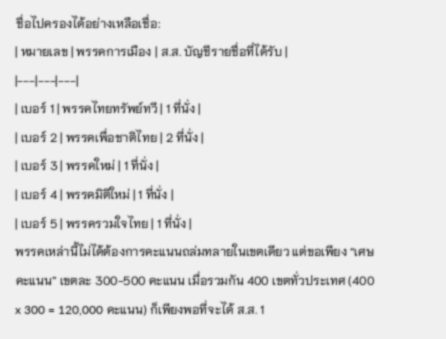ชื่อไปครองได้อย่างเหลือเชื่อ:
| หมายเลข | พรรคการเมือง | ส.ส. บัญชีรายชื่อที่ได้รับ |
|---|---|---|
| เบอร์ 1 | พรรคไทยทรัพย์ทวี | 1 ที่นั่ง |
| เบอร์ 2 | พรรคเพื่อชาติไทย | 2 ที่นั่ง |
| เบอร์ 3 | พรรคใหม่ | 1 ที่นั่ง |
| เบอร์ 4 | พรรคมิติใหม่ | 1 ที่นั่ง |
| เบอร์ 5 | พรรครวมใจไทย | 1 ที่นั่ง |
พรรคเหล่านี้ไม่ได้ต้องการคะแนนถล่มทลายในเขตเดียว แต่ขอเพียง “เศษคะแนน” เขตละ 300-500 คะแนน เมื่อรวมกัน 400 เขตทั่วประเทศ (400 x 300 = 120,000 คะแนน) ก็เพียงพอที่จะได้ ส.ส. 1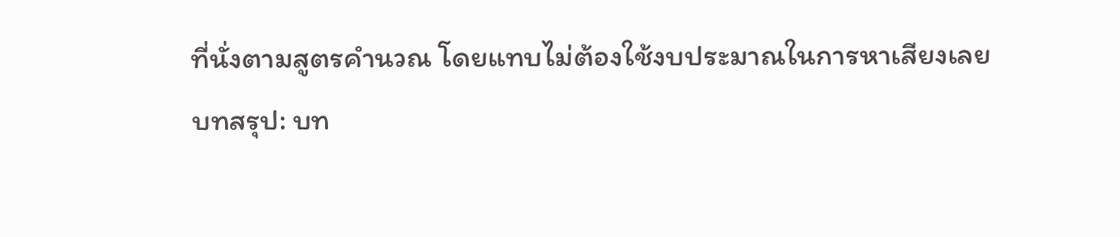ที่นั่งตามสูตรคำนวณ โดยแทบไม่ต้องใช้งบประมาณในการหาเสียงเลย
บทสรุป: บท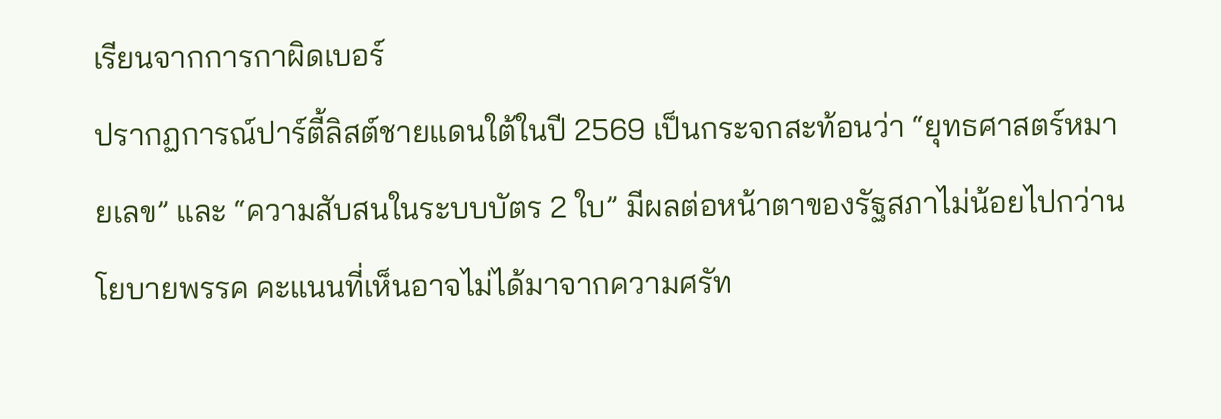เรียนจากการกาผิดเบอร์
ปรากฏการณ์ปาร์ตี้ลิสต์ชายแดนใต้ในปี 2569 เป็นกระจกสะท้อนว่า “ยุทธศาสตร์หมายเลข” และ “ความสับสนในระบบบัตร 2 ใบ” มีผลต่อหน้าตาของรัฐสภาไม่น้อยไปกว่านโยบายพรรค คะแนนที่เห็นอาจไม่ได้มาจากความศรัท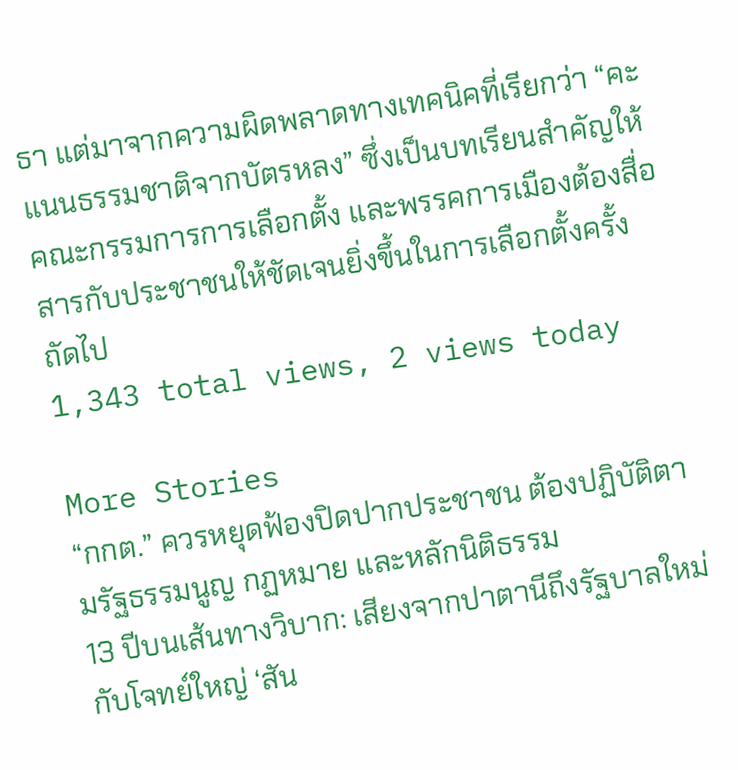ธา แต่มาจากความผิดพลาดทางเทคนิคที่เรียกว่า “คะแนนธรรมชาติจากบัตรหลง” ซึ่งเป็นบทเรียนสำคัญให้ คณะกรรมการการเลือกตั้ง และพรรคการเมืองต้องสื่อสารกับประชาชนให้ชัดเจนยิ่งขึ้นในการเลือกตั้งครั้งถัดไป
1,343 total views, 2 views today

More Stories
“กกต.” ควรหยุดฟ้องปิดปากประชาชน ต้องปฏิบัติตามรัฐธรรมนูญ กฏหมาย และหลักนิติธรรม
13 ปีบนเส้นทางวิบาก: เสียงจากปาตานีถึงรัฐบาลใหม่ กับโจทย์ใหญ่ ‘สัน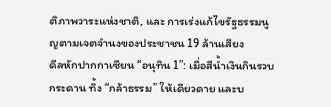ติภาพวาระแห่งชาติ, และ การเร่งแก้ไขรัฐธรรมนูญตามเจตจำนงของประชาชน 19 ล้านเสียง
ดีลหักปากกาเซียน “อนุทิน 1”: เมื่อสีน้ำเงินกินรวบกระดาน ทิ้ง “กล้าธรรม” ให้เดียวดาย และบ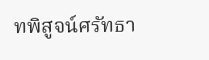ทพิสูจน์ศรัทธา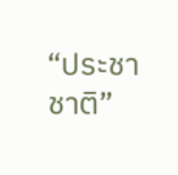“ประชาชาติ”